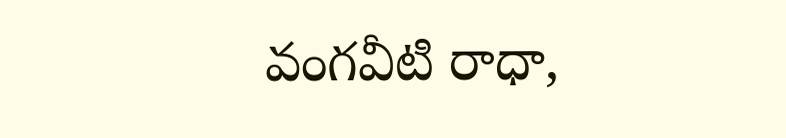వంగవీటి రాధా,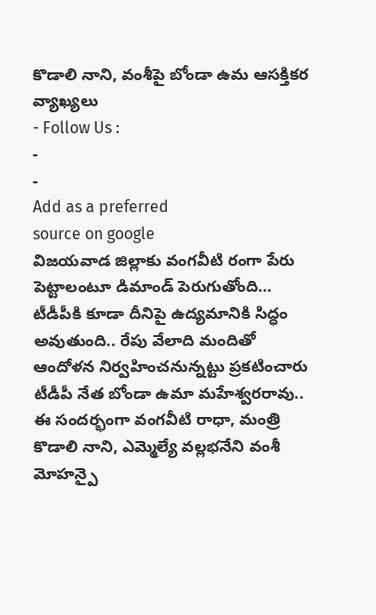కొడాలి నాని, వంశీపై బోండా ఉమ ఆసక్తికర వ్యాఖ్యలు
- Follow Us :
-
-
Add as a preferred
source on google
విజయవాడ జిల్లాకు వంగవీటి రంగా పేరు పెట్టాలంటూ డిమాండ్ పెరుగుతోంది… టీడీపీకి కూడా దీనిపై ఉద్యమానికి సిద్ధం అవుతుంది.. రేపు వేలాది మందితో ఆందోళన నిర్వహించనున్నట్టు ప్రకటించారు టీడీపీ నేత బోండా ఉమా మహేశ్వరరావు.. ఈ సందర్భంగా వంగవీటి రాధా, మంత్రి కొడాలి నాని, ఎమ్మెల్యే వల్లభనేని వంశీ మోహన్పై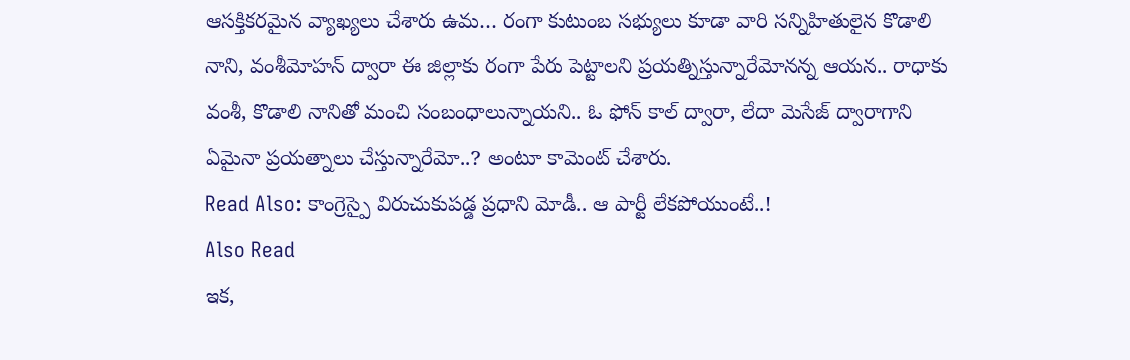ఆసక్తికరమైన వ్యాఖ్యలు చేశారు ఉమ… రంగా కుటుంబ సభ్యులు కూడా వారి సన్నిహితులైన కొడాలి నాని, వంశీమోహన్ ద్వారా ఈ జిల్లాకు రంగా పేరు పెట్టాలని ప్రయత్నిస్తున్నారేమోనన్న ఆయన.. రాధాకు వంశీ, కొడాలి నానితో మంచి సంబంధాలున్నాయని.. ఓ ఫోన్ కాల్ ద్వారా, లేదా మెసేజ్ ద్వారాగాని ఏమైనా ప్రయత్నాలు చేస్తున్నారేమో..? అంటూ కామెంట్ చేశారు.
Read Also: కాంగ్రెస్పై విరుచుకుపడ్డ ప్రధాని మోడీ.. ఆ పార్టీ లేకపోయుంటే..!
Also Read
ఇక,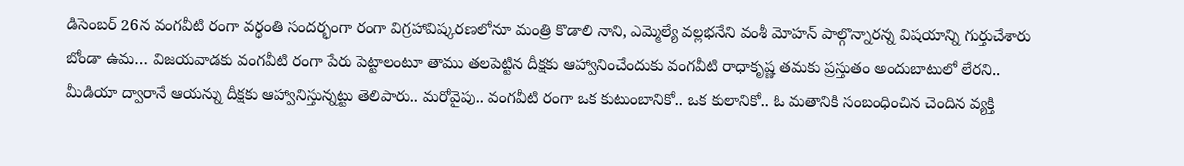డిసెంబర్ 26న వంగవీటి రంగా వర్థంతి సందర్భంగా రంగా విగ్రహావిష్కరణలోనూ మంత్రి కొడాలి నాని, ఎమ్మెల్యే వల్లభనేని వంశీ మోహన్ పాల్గొన్నారన్న విషయాన్ని గుర్తుచేశారు బోండా ఉమ… విజయవాడకు వంగవీటి రంగా పేరు పెట్టాలంటూ తాము తలపెట్టిన దీక్షకు ఆహ్వానించేందుకు వంగవీటి రాధాకృష్ణ తమకు ప్రస్తుతం అందుబాటులో లేరని.. మీడియా ద్వారానే ఆయన్ను దీక్షకు ఆహ్వానిస్తున్నట్టు తెలిపారు.. మరోవైపు.. వంగవీటి రంగా ఒక కుటుంబానికో.. ఒక కులానికో.. ఓ మతానికి సంబంధించిన చెందిన వ్యక్తి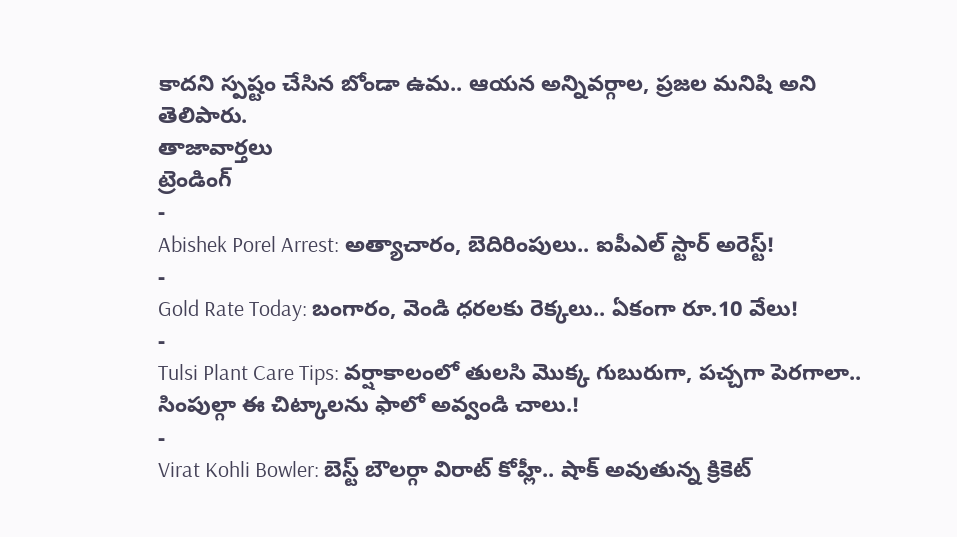కాదని స్పష్టం చేసిన బోండా ఉమ.. ఆయన అన్నివర్గాల, ప్రజల మనిషి అని తెలిపారు.
తాజావార్తలు
ట్రెండింగ్
-
Abishek Porel Arrest: అత్యాచారం, బెదిరింపులు.. ఐపీఎల్ స్టార్ అరెస్ట్!
-
Gold Rate Today: బంగారం, వెండి ధరలకు రెక్కలు.. ఏకంగా రూ.10 వేలు!
-
Tulsi Plant Care Tips: వర్షాకాలంలో తులసి మొక్క గుబురుగా, పచ్చగా పెరగాలా.. సింపుల్గా ఈ చిట్కాలను ఫాలో అవ్వండి చాలు.!
-
Virat Kohli Bowler: బెస్ట్ బౌలర్గా విరాట్ కోహ్లీ.. షాక్ అవుతున్న క్రికెట్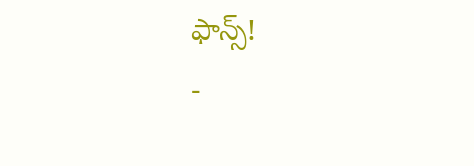ఫాన్స్!
-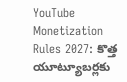YouTube Monetization Rules 2027: కొత్త యూట్యూబర్లకు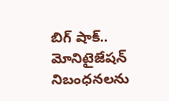బిగ్ షాక్.. మోనిటైజేషన్ నిబంధనలను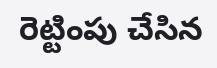రెట్టింపు చేసిన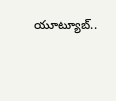యూట్యూబ్..